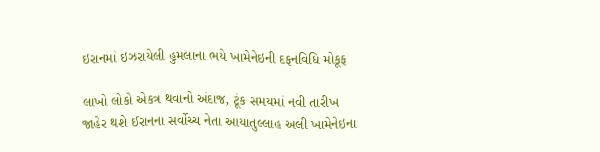ઇરાનમાં ઇઝરાયેલી હુમલાના ભયે ખામેનેઇની દફનવિધિ મોકૂફ

લાખો લોકો એકત્ર થવાનો અંદાજ, ટૂંક સમયમાં નવી તારીખ જાહેર થશે ઈરાનના સર્વોચ્ચ નેતા આયાતુલ્લાહ અલી ખામેનેઇના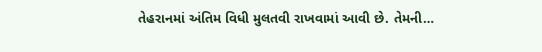તેહરાનમાં અંતિમ વિધી મુલતવી રાખવામાં આવી છે. તેમની…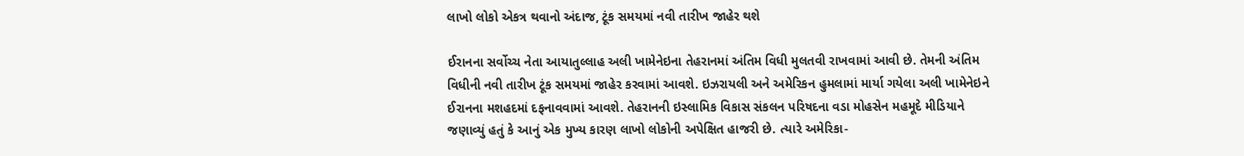લાખો લોકો એકત્ર થવાનો અંદાજ, ટૂંક સમયમાં નવી તારીખ જાહેર થશે

ઈરાનના સર્વોચ્ચ નેતા આયાતુલ્લાહ અલી ખામેનેઇના તેહરાનમાં અંતિમ વિધી મુલતવી રાખવામાં આવી છે. તેમની અંતિમ વિધીની નવી તારીખ ટૂંક સમયમાં જાહેર કરવામાં આવશે. ઇઝરાયલી અને અમેરિકન હુમલામાં માર્યા ગયેલા અલી ખામેનેઇને ઈરાનના મશહદમાં દફનાવવામાં આવશે. તેહરાનની ઇસ્લામિક વિકાસ સંકલન પરિષદના વડા મોહસેન મહમૂદે મીડિયાને જણાવ્યું હતું કે આનું એક મુખ્ય કારણ લાખો લોકોની અપેક્ષિત હાજરી છે. ત્યારે અમેરિકા-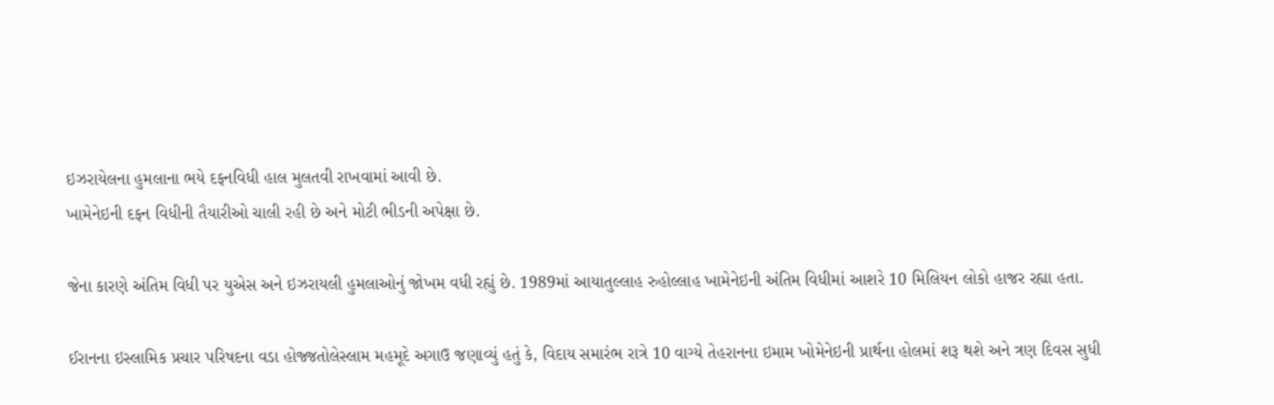ઇઝરાયેલના હુમલાના ભયે દફનવિધી હાલ મુલતવી રાખવામાં આવી છે.
ખામેનેઇની દફન વિધીની તૈયારીઓ ચાલી રહી છે અને મોટી ભીડની અપેક્ષા છે.

જેના કારણે અંતિમ વિધી પર યુએસ અને ઇઝરાયલી હુમલાઓનું જોખમ વધી રહ્યું છે. 1989માં આયાતુલ્લાહ રુહોલ્લાહ ખામેનેઇની અંતિમ વિધીમાં આશરે 10 મિલિયન લોકો હાજર રહ્યા હતા.

ઈરાનના ઇસ્લામિક પ્રચાર પરિષદના વડા હોજ્જતોલેસ્લામ મહમૂદે અગાઉ જણાવ્યું હતું કે, વિદાય સમારંભ રાત્રે 10 વાગ્યે તેહરાનના ઇમામ ખોમેનેઇની પ્રાર્થના હોલમાં શરૂ થશે અને ત્રણ દિવસ સુધી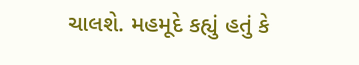ચાલશે. મહમૂદે કહ્યું હતું કે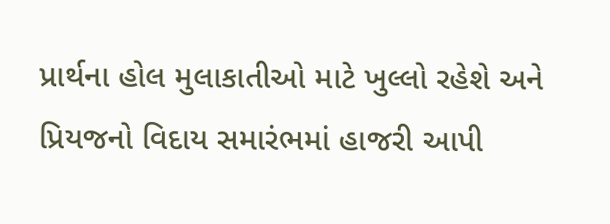પ્રાર્થના હોલ મુલાકાતીઓ માટે ખુલ્લો રહેશે અને પ્રિયજનો વિદાય સમારંભમાં હાજરી આપી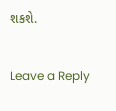શકશે.

Leave a Reply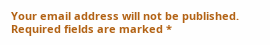Your email address will not be published. Required fields are marked *